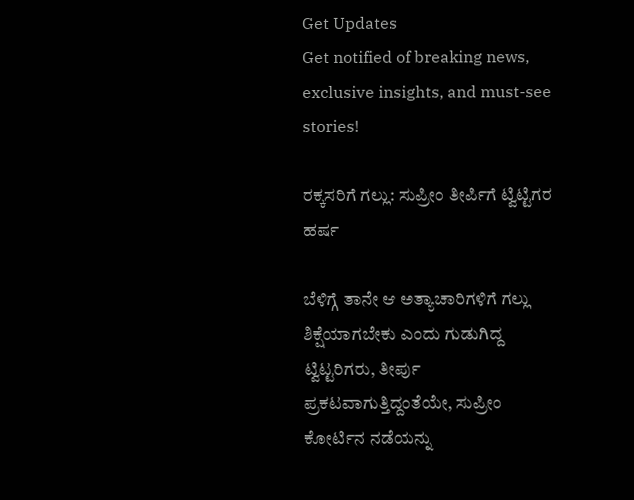Get Updates
Get notified of breaking news, exclusive insights, and must-see stories!

ರಕ್ಕಸರಿಗೆ ಗಲ್ಲು: ಸುಪ್ರೀಂ ತೀರ್ಪಿಗೆ ಟ್ವಿಟ್ಟಿಗರ ಹರ್ಷ

ಬೆಳಿಗ್ಗೆ ತಾನೇ ಆ ಅತ್ಯಾಚಾರಿಗಳಿಗೆ ಗಲ್ಲು ಶಿಕ್ಷೆಯಾಗಬೇಕು ಎಂದು ಗುಡುಗಿದ್ದ ಟ್ವಿಟ್ಟರಿಗರು, ತೀರ್ಪು ಪ್ರಕಟವಾಗುತ್ತಿದ್ದಂತೆಯೇ, ಸುಪ್ರೀಂ ಕೋರ್ಟಿನ ನಡೆಯನ್ನು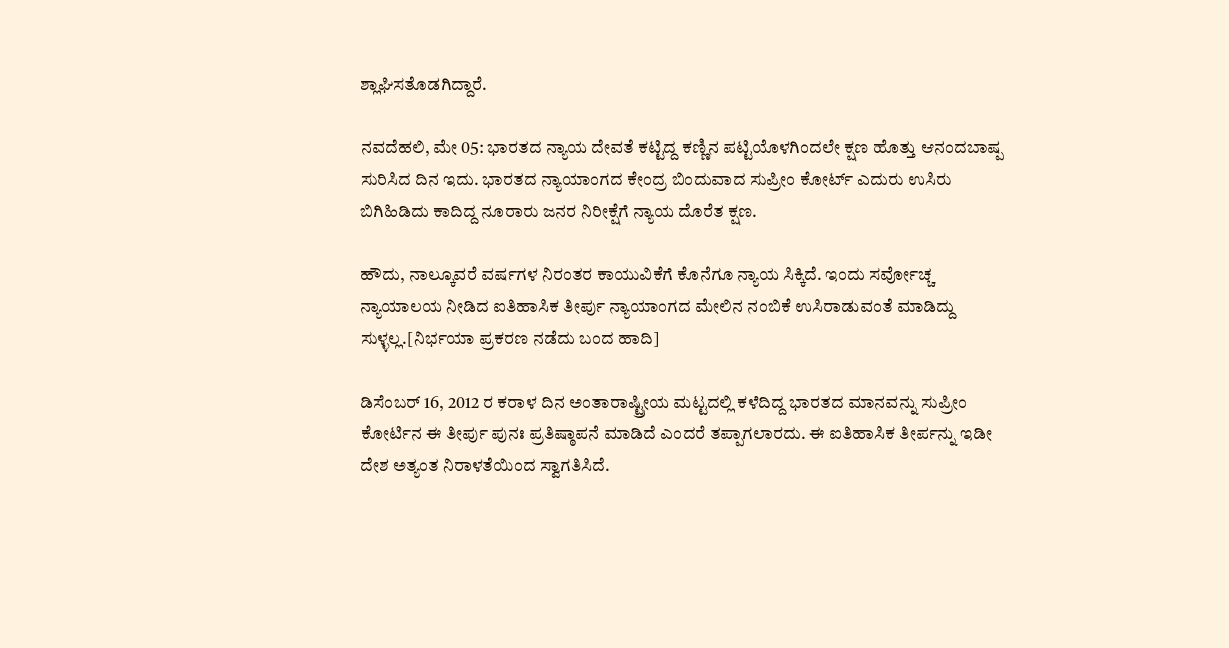ಶ್ಲಾಘಿಸತೊಡಗಿದ್ದಾರೆ.

ನವದೆಹಲಿ, ಮೇ 05: ಭಾರತದ ನ್ಯಾಯ ದೇವತೆ ಕಟ್ಟಿದ್ದ ಕಣ್ಣಿನ ಪಟ್ಟಿಯೊಳಗಿಂದಲೇ ಕ್ಷಣ ಹೊತ್ತು ಆನಂದಬಾಷ್ಪ ಸುರಿಸಿದ ದಿನ ಇದು. ಭಾರತದ ನ್ಯಾಯಾಂಗದ ಕೇಂದ್ರ ಬಿಂದುವಾದ ಸುಪ್ರೀಂ ಕೋರ್ಟ್ ಎದುರು ಉಸಿರು ಬಿಗಿಹಿಡಿದು ಕಾದಿದ್ದ ನೂರಾರು ಜನರ ನಿರೀಕ್ಷೆಗೆ ನ್ಯಾಯ ದೊರೆತ ಕ್ಷಣ.

ಹೌದು, ನಾಲ್ಕೂವರೆ ವರ್ಷಗಳ ನಿರಂತರ ಕಾಯುವಿಕೆಗೆ ಕೊನೆಗೂ ನ್ಯಾಯ ಸಿಕ್ಕಿದೆ. ಇಂದು ಸರ್ವೋಚ್ಚ ನ್ಯಾಯಾಲಯ ನೀಡಿದ ಐತಿಹಾಸಿಕ ತೀರ್ಪು ನ್ಯಾಯಾಂಗದ ಮೇಲಿನ ನಂಬಿಕೆ ಉಸಿರಾಡುವಂತೆ ಮಾಡಿದ್ದು ಸುಳ್ಳಲ್ಲ.[ನಿರ್ಭಯಾ ಪ್ರಕರಣ ನಡೆದು ಬಂದ ಹಾದಿ]

ಡಿಸೆಂಬರ್ 16, 2012 ರ ಕರಾಳ ದಿನ ಅಂತಾರಾಷ್ಟ್ರೀಯ ಮಟ್ಟದಲ್ಲಿ ಕಳೆದಿದ್ದ ಭಾರತದ ಮಾನವನ್ನು ಸುಪ್ರೀಂ ಕೋರ್ಟಿನ ಈ ತೀರ್ಪು ಪುನಃ ಪ್ರತಿಷ್ಠಾಪನೆ ಮಾಡಿದೆ ಎಂದರೆ ತಪ್ಪಾಗಲಾರದು. ಈ ಐತಿಹಾಸಿಕ ತೀರ್ಪನ್ನು ಇಡೀ ದೇಶ ಅತ್ಯಂತ ನಿರಾಳತೆಯಿಂದ ಸ್ವಾಗತಿಸಿದೆ.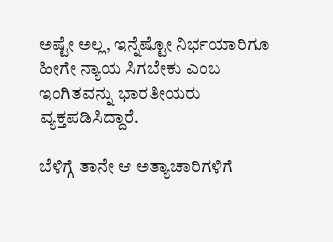ಅಷ್ಟೇ ಅಲ್ಲ, ಇನ್ನೆಷ್ಟೋ ನಿರ್ಭಯಾರಿಗೂ ಹೀಗೇ ನ್ಯಾಯ ಸಿಗಬೇಕು ಎಂಬ ಇಂಗಿತವನ್ನು ಭಾರತೀಯರು ವ್ಯಕ್ತಪಡಿಸಿದ್ದಾರೆ.

ಬೆಳಿಗ್ಗೆ ತಾನೇ ಆ ಅತ್ಯಾಚಾರಿಗಳಿಗೆ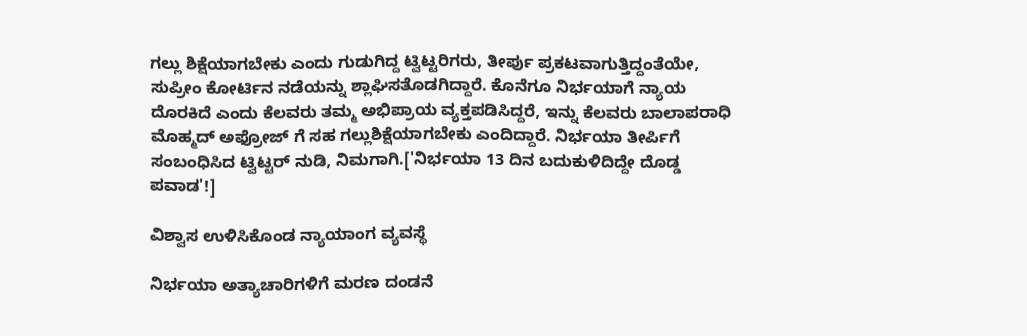ಗಲ್ಲು ಶಿಕ್ಷೆಯಾಗಬೇಕು ಎಂದು ಗುಡುಗಿದ್ದ ಟ್ವಿಟ್ಟರಿಗರು, ತೀರ್ಪು ಪ್ರಕಟವಾಗುತ್ತಿದ್ದಂತೆಯೇ, ಸುಪ್ರೀಂ ಕೋರ್ಟಿನ ನಡೆಯನ್ನು ಶ್ಲಾಘಿಸತೊಡಗಿದ್ದಾರೆ. ಕೊನೆಗೂ ನಿರ್ಭಯಾಗೆ ನ್ಯಾಯ ದೊರಕಿದೆ ಎಂದು ಕೆಲವರು ತಮ್ಮ ಅಭಿಪ್ರಾಯ ವ್ಯಕ್ತಪಡಿಸಿದ್ದರೆ, ಇನ್ನು ಕೆಲವರು ಬಾಲಾಪರಾಧಿ ಮೊಹ್ಮದ್ ಅಫ್ರೋಜ್ ಗೆ ಸಹ ಗಲ್ಲುಶಿಕ್ಷೆಯಾಗಬೇಕು ಎಂದಿದ್ದಾರೆ. ನಿರ್ಭಯಾ ತೀರ್ಪಿಗೆ ಸಂಬಂಧಿಸಿದ ಟ್ವಿಟ್ಟರ್ ನುಡಿ, ನಿಮಗಾಗಿ.['ನಿರ್ಭಯಾ 13 ದಿನ ಬದುಕುಳಿದಿದ್ದೇ ದೊಡ್ಡ ಪವಾಡ'!]

ವಿಶ್ವಾಸ ಉಳಿಸಿಕೊಂಡ ನ್ಯಾಯಾಂಗ ವ್ಯವಸ್ಥೆ

ನಿರ್ಭಯಾ ಅತ್ಯಾಚಾರಿಗಳಿಗೆ ಮರಣ ದಂಡನೆ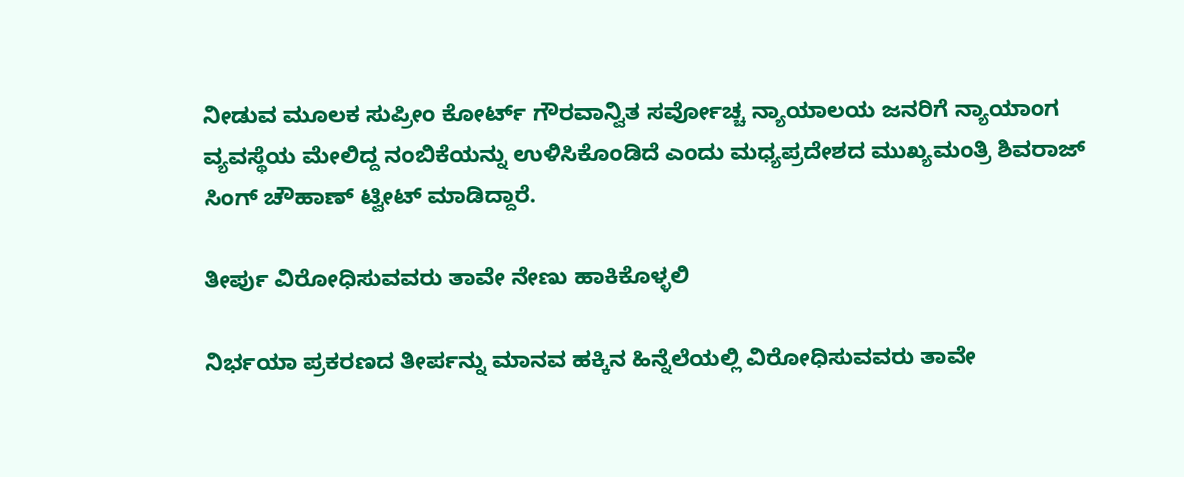ನೀಡುವ ಮೂಲಕ ಸುಪ್ರೀಂ ಕೋರ್ಟ್ ಗೌರವಾನ್ವಿತ ಸರ್ವೋಚ್ಚ ನ್ಯಾಯಾಲಯ ಜನರಿಗೆ ನ್ಯಾಯಾಂಗ ವ್ಯವಸ್ಥೆಯ ಮೇಲಿದ್ದ ನಂಬಿಕೆಯನ್ನು ಉಳಿಸಿಕೊಂಡಿದೆ ಎಂದು ಮಧ್ಯಪ್ರದೇಶದ ಮುಖ್ಯಮಂತ್ರಿ ಶಿವರಾಜ್ ಸಿಂಗ್ ಚೌಹಾಣ್ ಟ್ವೀಟ್ ಮಾಡಿದ್ದಾರೆ.

ತೀರ್ಪು ವಿರೋಧಿಸುವವರು ತಾವೇ ನೇಣು ಹಾಕಿಕೊಳ್ಳಲಿ

ನಿರ್ಭಯಾ ಪ್ರಕರಣದ ತೀರ್ಪನ್ನು ಮಾನವ ಹಕ್ಕಿನ ಹಿನ್ನೆಲೆಯಲ್ಲಿ ವಿರೋಧಿಸುವವರು ತಾವೇ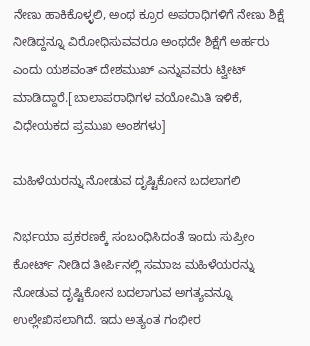ನೇಣು ಹಾಕಿಕೊಳ್ಳಲಿ, ಅಂಥ ಕ್ರೂರ ಅಪರಾಧಿಗಳಿಗೆ ನೇಣು ಶಿಕ್ಷೆ ನೀಡಿದ್ದನ್ನೂ ವಿರೋಧಿಸುವವರೂ ಅಂಥದೇ ಶಿಕ್ಷೆಗೆ ಅರ್ಹರು ಎಂದು ಯಶವಂತ್ ದೇಶಮುಖ್ ಎನ್ನುವವರು ಟ್ವೀಟ್ ಮಾಡಿದ್ದಾರೆ.[ಬಾಲಾಪರಾಧಿಗಳ ವಯೋಮಿತಿ ಇಳಿಕೆ, ವಿಧೇಯಕದ ಪ್ರಮುಖ ಅಂಶಗಳು]

ಮಹಿಳೆಯರನ್ನು ನೋಡುವ ದೃಷ್ಟಿಕೋನ ಬದಲಾಗಲಿ

ನಿರ್ಭಯಾ ಪ್ರಕರಣಕ್ಕೆ ಸಂಬಂಧಿಸಿದಂತೆ ಇಂದು ಸುಪ್ರೀಂ ಕೋರ್ಟ್ ನೀಡಿದ ತೀರ್ಪಿನಲ್ಲಿ ಸಮಾಜ ಮಹಿಳೆಯರನ್ನು ನೋಡುವ ದೃಷ್ಟಿಕೋನ ಬದಲಾಗುವ ಅಗತ್ಯವನ್ನೂ ಉಲ್ಲೇಖಿಸಲಾಗಿದೆ. ಇದು ಅತ್ಯಂತ ಗಂಭೀರ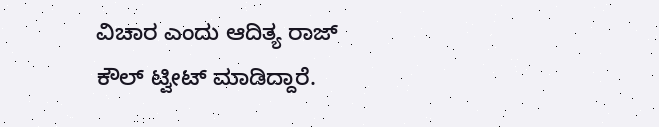ವಿಚಾರ ಎಂದು ಆದಿತ್ಯ ರಾಜ್ ಕೌಲ್ ಟ್ವೀಟ್ ಮಾಡಿದ್ದಾರೆ.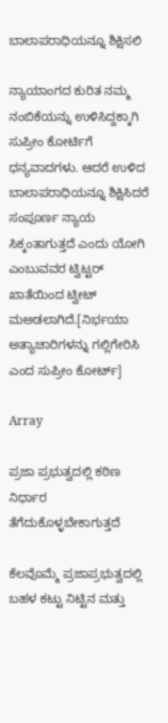ಬಾಲಾಪರಾಧಿಯನ್ನೂ ಶಿಕ್ಷಿಸಲಿ

ನ್ಯಾಯಾಂಗದ ಕುರಿತ ನಮ್ಮ ನಂಬಿಕೆಯನ್ನು ಉಳಿಸಿದ್ದಕ್ಕಾಗಿ ಸುಪ್ರೀಂ ಕೋರ್ಟಿಗೆ ಧನ್ಯವಾದಗಳು. ಆದರೆ ಉಳಿದ ಬಾಲಾಪರಾಧಿಯನ್ನೂ ಶಿಕ್ಷಿಸಿದರೆ ಸಂಪೂರ್ಣ ನ್ಯಾಯ ಸಿಕ್ಕಂತಾಗುತ್ತದೆ ಎಂದು ಯೋಗಿ ಎಂಬುವವರ ಟ್ವಿಟ್ಟರ್ ಖಾತೆಯಿಂದ ಟ್ವೀಟ್ ಮಅಡಲಾಗಿದೆ.[ನಿರ್ಭಯಾ ಅತ್ಯಾಚಾರಿಗಳನ್ನು ಗಲ್ಲಿಗೇರಿಸಿ ಎಂದ ಸುಪ್ರೀಂ ಕೋರ್ಟ್]

Array

ಪ್ರಜಾ ಪ್ರಭುತ್ವದಲ್ಲಿ ಕಠಿಣ ನಿರ್ಧಾರ ತೆಗೆದುಕೊಳ್ಳಬೇಕಾಗುತ್ತದೆ

ಕೆಲವೊಮ್ಮೆ ಪ್ರಜಾಪ್ರಭುತ್ವದಲ್ಲಿ ಬಹಳ ಕಟ್ಟು ನಿಟ್ಟಿನ ಮತ್ತು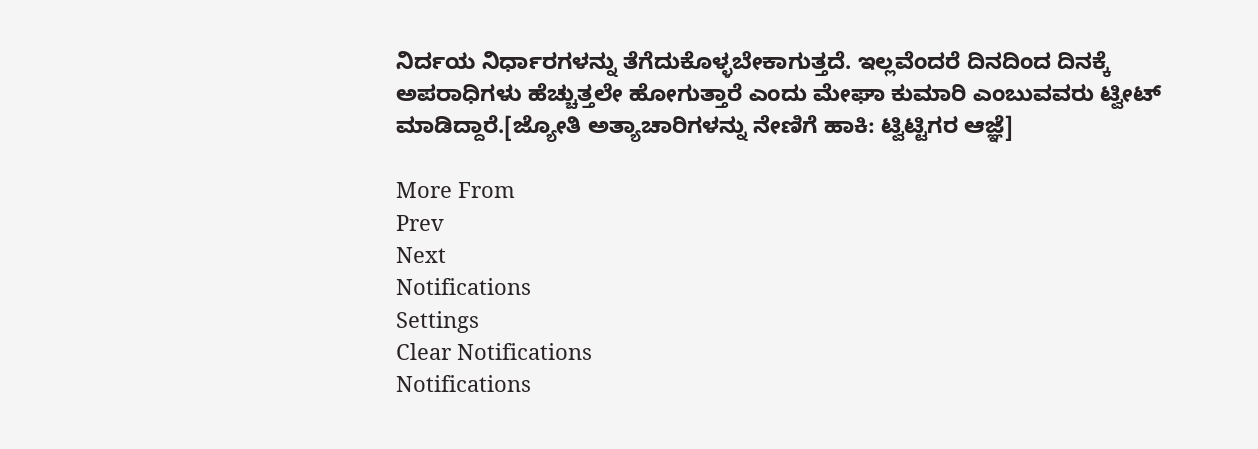ನಿರ್ದಯ ನಿರ್ಧಾರಗಳನ್ನು ತೆಗೆದುಕೊಳ್ಳಬೇಕಾಗುತ್ತದೆ. ಇಲ್ಲವೆಂದರೆ ದಿನದಿಂದ ದಿನಕ್ಕೆ ಅಪರಾಧಿಗಳು ಹೆಚ್ಚುತ್ತಲೇ ಹೋಗುತ್ತಾರೆ ಎಂದು ಮೇಘಾ ಕುಮಾರಿ ಎಂಬುವವರು ಟ್ವೀಟ್ ಮಾಡಿದ್ದಾರೆ.[ಜ್ಯೋತಿ ಅತ್ಯಾಚಾರಿಗಳನ್ನು ನೇಣಿಗೆ ಹಾಕಿ: ಟ್ವಿಟ್ಟಿಗರ ಆಜ್ಞೆ]

More From
Prev
Next
Notifications
Settings
Clear Notifications
Notifications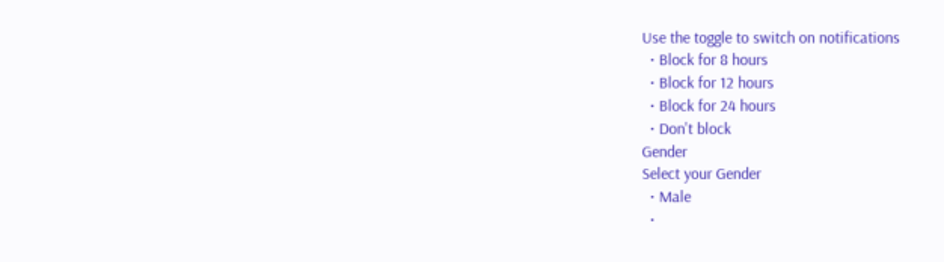Use the toggle to switch on notifications
  • Block for 8 hours
  • Block for 12 hours
  • Block for 24 hours
  • Don't block
Gender
Select your Gender
  • Male
  •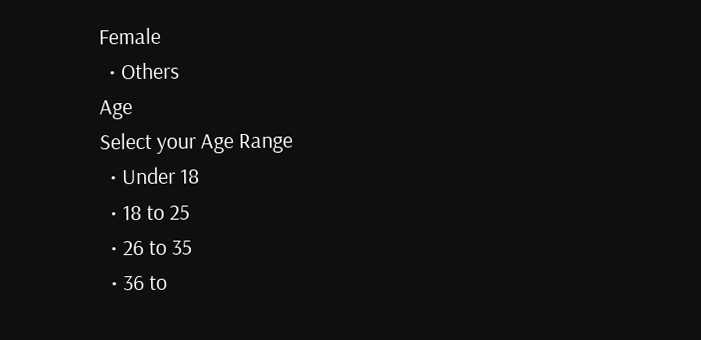Female
  • Others
Age
Select your Age Range
  • Under 18
  • 18 to 25
  • 26 to 35
  • 36 to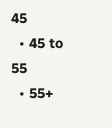45
  • 45 to 55
  • 55+